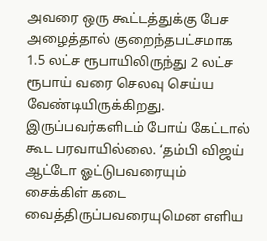அவரை ஒரு கூட்டத்துக்கு பேச அழைத்தால் குறைந்தபட்சமாக 1.5 லட்ச ரூபாயிலிருந்து 2 லட்ச ரூபாய் வரை செலவு செய்ய வேண்டியிருக்கிறது. இருப்பவர்களிடம் போய் கேட்டால் கூட பரவாயில்லை. ‘தம்பி விஜய் ஆட்டோ ஓட்டுபவரையும் சைக்கிள் கடை வைத்திருப்பவரையுமென எளிய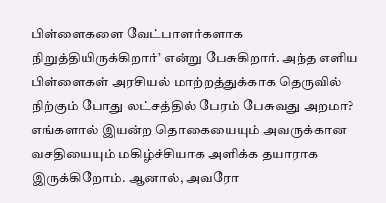பிள்ளைகளை வேட்பாளர்களாக நிறுத்தியிருக்கிறார்’ என்று பேசுகிறார். அந்த எளிய பிள்ளைகள் அரசியல் மாற்றத்துக்காக தெருவில் நிற்கும் போது லட்சத்தில் பேரம் பேசுவது அறமா? எங்களால் இயன்ற தொகையையும் அவருக்கான வசதியையும் மகிழ்ச்சியாக அளிக்க தயாராக இருக்கிறோம். ஆனால், அவரோ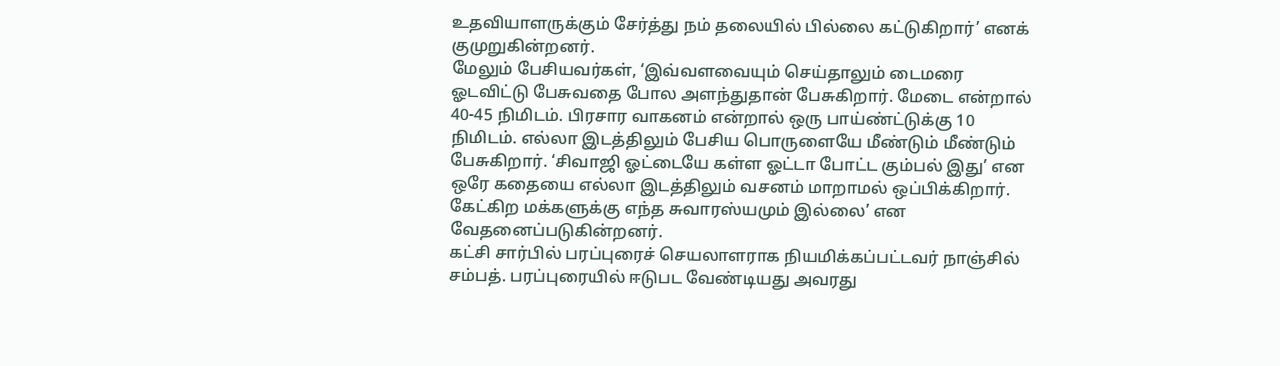உதவியாளருக்கும் சேர்த்து நம் தலையில் பில்லை கட்டுகிறார்’ எனக் குமுறுகின்றனர்.
மேலும் பேசியவர்கள், ‘இவ்வளவையும் செய்தாலும் டைமரை ஓடவிட்டு பேசுவதை போல அளந்துதான் பேசுகிறார். மேடை என்றால் 40-45 நிமிடம். பிரசார வாகனம் என்றால் ஒரு பாய்ண்ட்டுக்கு 10 நிமிடம். எல்லா இடத்திலும் பேசிய பொருளையே மீண்டும் மீண்டும் பேசுகிறார். ‘சிவாஜி ஓட்டையே கள்ள ஓட்டா போட்ட கும்பல் இது’ என ஒரே கதையை எல்லா இடத்திலும் வசனம் மாறாமல் ஒப்பிக்கிறார். கேட்கிற மக்களுக்கு எந்த சுவாரஸ்யமும் இல்லை’ என வேதனைப்படுகின்றனர்.
கட்சி சார்பில் பரப்புரைச் செயலாளராக நியமிக்கப்பட்டவர் நாஞ்சில் சம்பத். பரப்புரையில் ஈடுபட வேண்டியது அவரது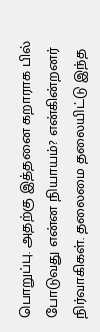பொறுப்பு. அதற்கு இத்தனை கறாராக பில் போடுவது என்ன நியாயம்? என்கின்றனர் நிர்வாகிகள். தலைமை தலையிட்டு இந்த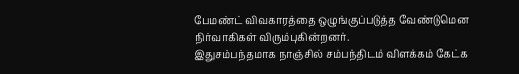பேமண்ட் விவகாரத்தை ஒழுங்குப்படுத்த வேண்டுமென நிர்வாகிகள் விரும்புகின்றனர்.
இதுசம்பந்தமாக நாஞ்சில் சம்பந்திடம் விளக்கம் கேட்க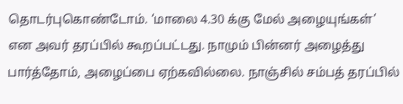தொடர்புகொண்டோம். ‘மாலை 4.30 க்கு மேல் அழையுங்கள்’ என அவர் தரப்பில் கூறப்பட்டது. நாமும் பின்னர் அழைத்து பார்த்தோம், அழைப்பை ஏற்கவில்லை. நாஞ்சில் சம்பத் தரப்பில்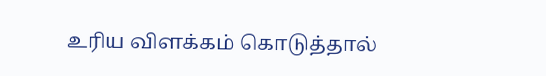உரிய விளக்கம் கொடுத்தால்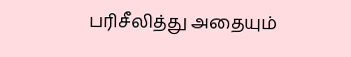பரிசீலித்து அதையும்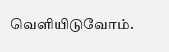வெளியிடுவோம்.